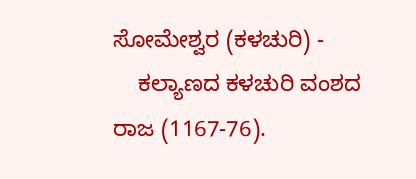ಸೋಮೇಶ್ವರ (ಕಳಚುರಿ) -
    ಕಲ್ಯಾಣದ ಕಳಚುರಿ ವಂಶದ ರಾಜ (1167-76).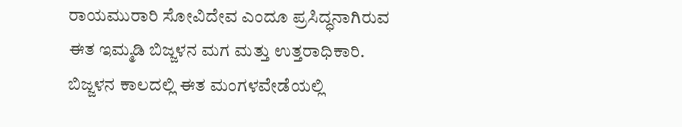ರಾಯಮುರಾರಿ ಸೋವಿದೇವ ಎಂದೂ ಪ್ರಸಿದ್ಧನಾಗಿರುವ ಈತ ಇಮ್ಮಡಿ ಬಿಜ್ಜಳನ ಮಗ ಮತ್ತು ಉತ್ತರಾಧಿಕಾರಿ. ಬಿಜ್ಜಳನ ಕಾಲದಲ್ಲಿ ಈತ ಮಂಗಳವೇಡೆಯಲ್ಲಿ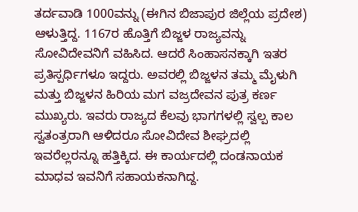ತರ್ದವಾಡಿ 1000ವನ್ನು (ಈಗಿನ ಬಿಜಾಪುರ ಜಿಲ್ಲೆಯ ಪ್ರದೇಶ) ಆಳುತ್ತಿದ್ದ. 1167ರ ಹೊತ್ತಿಗೆ ಬಿಜ್ಜಳ ರಾಜ್ಯವನ್ನು ಸೋವಿದೇವನಿಗೆ ವಹಿಸಿದ. ಆದರೆ ಸಿಂಹಾಸನಕ್ಕಾಗಿ ಇತರ ಪ್ರತಿಸ್ಪರ್ಧಿಗಳೂ ಇದ್ದರು. ಅವರಲ್ಲಿ ಬಿಜ್ಜಳನ ತಮ್ಮ ಮೈಳುಗಿ ಮತ್ತು ಬಿಜ್ಜಳನ ಹಿರಿಯ ಮಗ ವಜ್ರದೇವನ ಪುತ್ರ ಕರ್ಣ ಮುಖ್ಯರು. ಇವರು ರಾಜ್ಯದ ಕೆಲವು ಭಾಗಗಳಲ್ಲಿ ಸ್ವಲ್ಪ ಕಾಲ ಸ್ವತಂತ್ರರಾಗಿ ಆಳಿದರೂ ಸೋವಿದೇವ ಶೀಘ್ರದಲ್ಲಿ ಇವರೆಲ್ಲರನ್ನೂ ಹತ್ತಿಕ್ಕಿದ. ಈ ಕಾರ್ಯದಲ್ಲಿ ದಂಡನಾಯಕ ಮಾಧವ ಇವನಿಗೆ ಸಹಾಯಕನಾಗಿದ್ದ.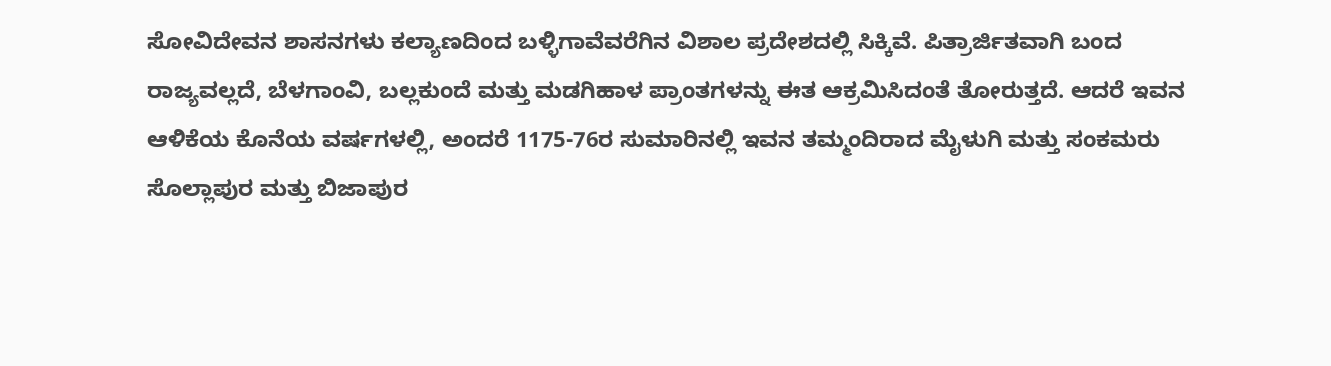ಸೋವಿದೇವನ ಶಾಸನಗಳು ಕಲ್ಯಾಣದಿಂದ ಬಳ್ಳಿಗಾವೆವರೆಗಿನ ವಿಶಾಲ ಪ್ರದೇಶದಲ್ಲಿ ಸಿಕ್ಕಿವೆ. ಪಿತ್ರಾರ್ಜಿತವಾಗಿ ಬಂದ ರಾಜ್ಯವಲ್ಲದೆ, ಬೆಳಗಾಂವಿ, ಬಲ್ಲಕುಂದೆ ಮತ್ತು ಮಡಗಿಹಾಳ ಪ್ರಾಂತಗಳನ್ನು ಈತ ಆಕ್ರಮಿಸಿದಂತೆ ತೋರುತ್ತದೆ. ಆದರೆ ಇವನ ಆಳಿಕೆಯ ಕೊನೆಯ ವರ್ಷಗಳಲ್ಲಿ, ಅಂದರೆ 1175-76ರ ಸುಮಾರಿನಲ್ಲಿ ಇವನ ತಮ್ಮಂದಿರಾದ ಮೈಳುಗಿ ಮತ್ತು ಸಂಕಮರು ಸೊಲ್ಲಾಪುರ ಮತ್ತು ಬಿಜಾಪುರ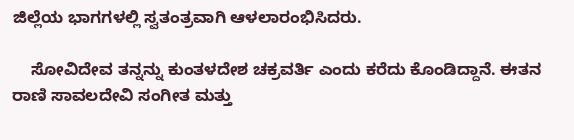ಜಿಲ್ಲೆಯ ಭಾಗಗಳಲ್ಲಿ ಸ್ವತಂತ್ರವಾಗಿ ಆಳಲಾರಂಭಿಸಿದರು.

    ಸೋವಿದೇವ ತನ್ನನ್ನು ಕುಂತಳದೇಶ ಚಕ್ರವರ್ತಿ ಎಂದು ಕರೆದು ಕೊಂಡಿದ್ದಾನೆ. ಈತನ ರಾಣಿ ಸಾವಲದೇವಿ ಸಂಗೀತ ಮತ್ತು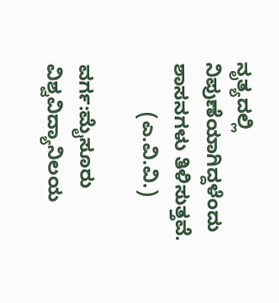ನೃತ್ಯದಲ್ಲಿ ನಿಪುಣೆಯಾಗಿದ್ದಳೆಂದು ಶಾಸನಗಳು ತಿಳಿಸುತ್ತವೆ.
         (ಎ.ವಿ.ವಿ.)

ವರ್ಗ:ಮೈಸೂರು ವಿಶ್ವವಿದ್ಯಾನಿಲಯ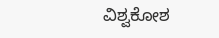ವಿಶ್ವಕೋಶ